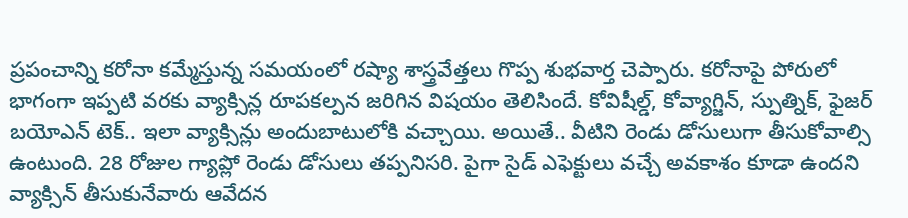ప్రపంచాన్ని కరోనా కమ్మేస్తున్న సమయంలో రష్యా శాస్త్రవేత్తలు గొప్ప శుభవార్త చెప్పారు. కరోనాపై పోరులో భాగంగా ఇప్పటి వరకు వ్యాక్సిన్ల రూపకల్పన జరిగిన విషయం తెలిసిందే. కోవిషీల్డ్, కోవ్యాగ్జిన్, స్పుత్నిక్, ఫైజర్ బయోఎన్ టెక్.. ఇలా వ్యాక్సిన్లు అందుబాటులోకి వచ్చాయి. అయితే.. వీటిని రెండు డోసులుగా తీసుకోవాల్సి ఉంటుంది. 28 రోజుల గ్యాప్లో రెండు డోసులు తప్పనిసరి. పైగా సైడ్ ఎఫెక్టులు వచ్చే అవకాశం కూడా ఉందని వ్యాక్సిన్ తీసుకునేవారు ఆవేదన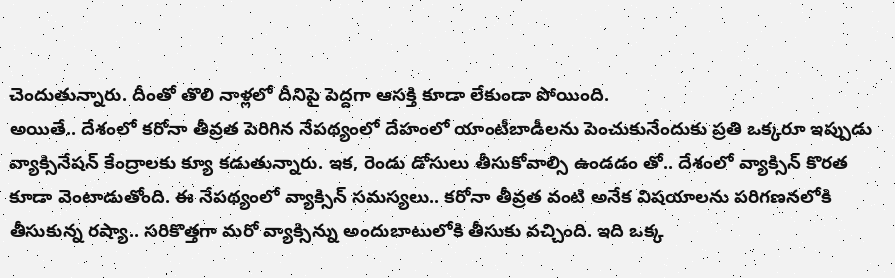చెందుతున్నారు. దీంతో తొలి నాళ్లలో దీనిపై పెద్దగా ఆసక్తి కూడా లేకుండా పోయింది.
అయితే.. దేశంలో కరోనా తీవ్రత పెరిగిన నేపథ్యంలో దేహంలో యాంటీబాడీలను పెంచుకునేందుకు ప్రతి ఒక్కరూ ఇప్పుడు వ్యాక్సినేషన్ కేంద్రాలకు క్యూ కడుతున్నారు. ఇక, రెండు డోసులు తీసుకోవాల్సి ఉండడం తో.. దేశంలో వ్యాక్సిన్ కొరత కూడా వెంటాడుతోంది. ఈ నేపథ్యంలో వ్యాక్సిన్ సమస్యలు.. కరోనా తీవ్రత వంటి అనేక విషయాలను పరిగణనలోకి తీసుకున్న రష్యా.. సరికొత్తగా మరో వ్యాక్సిన్ను అందుబాటులోకి తీసుకు వచ్చింది. ఇది ఒక్క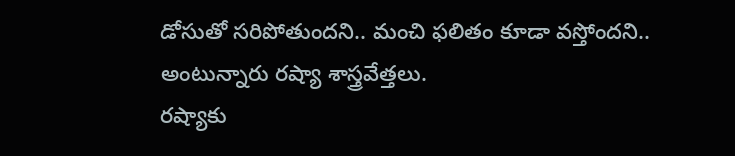డోసుతో సరిపోతుందని.. మంచి ఫలితం కూడా వస్తోందని.. అంటున్నారు రష్యా శాస్త్రవేత్తలు.
రష్యాకు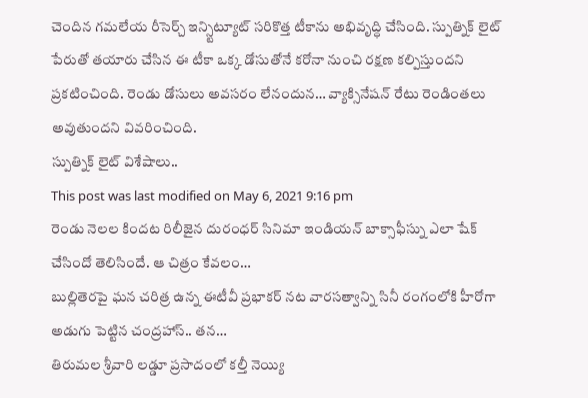చెందిన గమలేయ రీసెర్చ్ ఇన్స్టిట్యూట్ సరికొత్త టీకాను అభివృద్ధి చేసింది. స్పుత్నిక్ లైట్ పేరుతో తయారు చేసిన ఈ టీకా ఒక్క డోసుతోనే కరోనా నుంచి రక్షణ కల్పిస్తుందని ప్రకటించింది. రెండు డోసులు అవసరం లేనందున… వ్యాక్సినేషన్ రేటు రెండింతలు అవుతుందని వివరించింది.
స్పుత్నిక్ లైట్ విశేషాలు..
This post was last modified on May 6, 2021 9:16 pm
రెండు నెలల కిందట రిలీజైన దురంధర్ సినిమా ఇండియన్ బాక్సాఫీస్ను ఎలా షేక్ చేసిందో తెలిసిందే. ఆ చిత్రం కేవలం…
బుల్లితెరపై ఘన చరిత్ర ఉన్న ఈటీవీ ప్రభాకర్ నట వారసత్వాన్ని సినీ రంగంలోకి హీరోగా అడుగు పెట్టిన చంద్రహాస్.. తన…
తిరుమల శ్రీవారి లడ్డూ ప్రసాదంలో కల్తీ నెయ్యి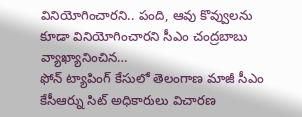వినియోగించారని.. పంది, ఆవు కొవ్వులను కూడా వినియోగించారని సీఎం చంద్రబాబు వ్యాఖ్యానించిన…
ఫోన్ ట్యాపింగ్ కేసులో తెలంగాణ మాజీ సీఎం కేసీఆర్ను సిట్ అధికారులు విచారణ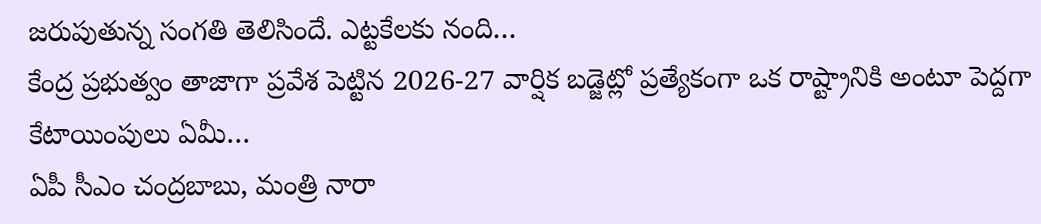జరుపుతున్న సంగతి తెలిసిందే. ఎట్టకేలకు నంది…
కేంద్ర ప్రభుత్వం తాజాగా ప్రవేశ పెట్టిన 2026-27 వార్షిక బడ్జెట్లో ప్రత్యేకంగా ఒక రాష్ట్రానికి అంటూ పెద్దగా కేటాయింపులు ఏమీ…
ఏపీ సీఎం చంద్రబాబు, మంత్రి నారా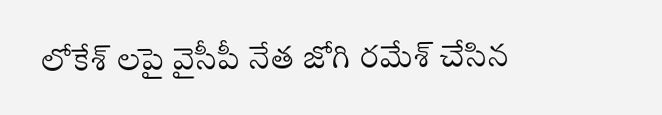లోకేశ్ లపై వైసీపీ నేత జోగి రమేశ్ చేసిన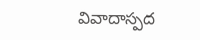వివాదాస్పద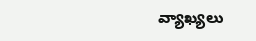వ్యాఖ్యలు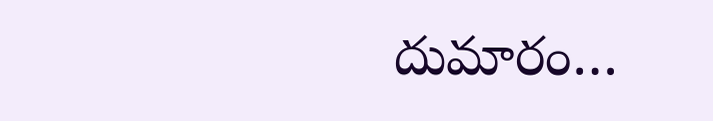దుమారం…